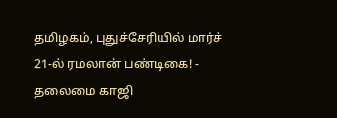தமிழகம், புதுச்சேரியில் மார்ச் 21-ல் ரமலான் பண்டிகை! - தலைமை காஜி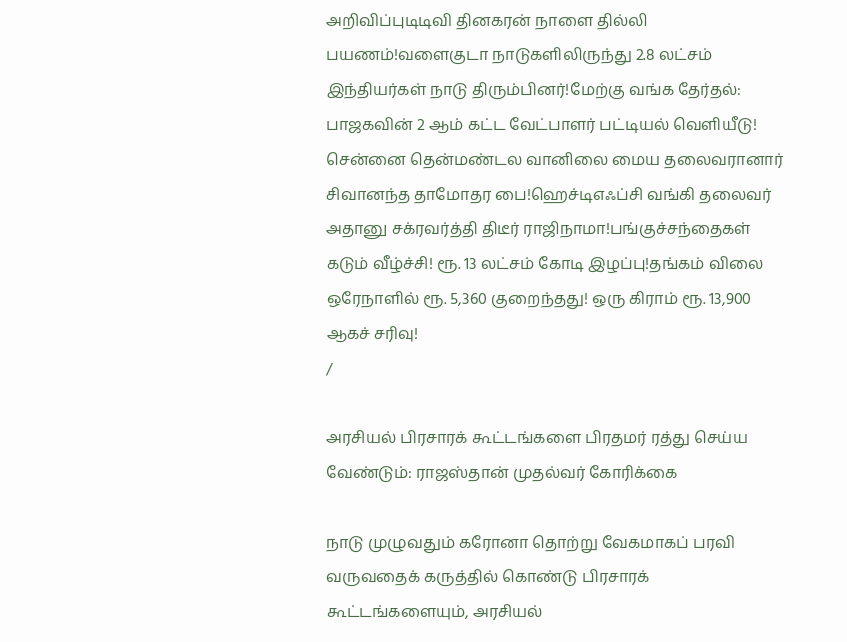அறிவிப்புடிடிவி தினகரன் நாளை தில்லி பயணம்!வளைகுடா நாடுகளிலிருந்து 2.8 லட்சம் இந்தியர்கள் நாடு திரும்பினர்!மேற்கு வங்க தேர்தல்: பாஜகவின் 2 ஆம் கட்ட வேட்பாளர் பட்டியல் வெளியீடு! சென்னை தென்மண்டல வானிலை மைய தலைவரானார் சிவானந்த தாமோதர பை!ஹெச்டிஎஃப்சி வங்கி தலைவர் அதானு சக்ரவர்த்தி திடீர் ராஜிநாமா!பங்குச்சந்தைகள் கடும் வீழ்ச்சி! ரூ. 13 லட்சம் கோடி இழப்பு!தங்கம் விலை ஒரேநாளில் ரூ. 5,360 குறைந்தது! ஒரு கிராம் ரூ. 13,900 ஆகச் சரிவு!
/

அரசியல் பிரசாரக் கூட்டங்களை பிரதமர் ரத்து செய்ய வேண்டும்: ராஜஸ்தான் முதல்வர் கோரிக்கை

நாடு முழுவதும் கரோனா தொற்று வேகமாகப் பரவி வருவதைக் கருத்தில் கொண்டு பிரசாரக் கூட்டங்களையும், அரசியல்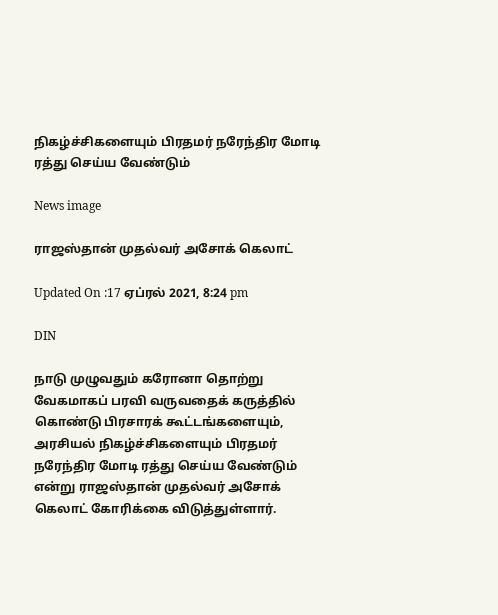நிகழ்ச்சிகளையும் பிரதமர் நரேந்திர மோடி ரத்து செய்ய வேண்டும்

News image

ராஜஸ்தான் முதல்வர் அசோக் கெலாட்

Updated On :17 ஏப்ரல் 2021, 8:24 pm

DIN

நாடு முழுவதும் கரோனா தொற்று வேகமாகப் பரவி வருவதைக் கருத்தில் கொண்டு பிரசாரக் கூட்டங்களையும், அரசியல் நிகழ்ச்சிகளையும் பிரதமர் நரேந்திர மோடி ரத்து செய்ய வேண்டும் என்று ராஜஸ்தான் முதல்வர் அசோக் கெலாட் கோரிக்கை விடுத்துள்ளார்.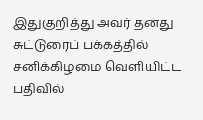இதுகுறித்து அவர் தனது சுட்டுரைப் பக்கத்தில் சனிக்கிழமை வெளியிட்ட பதிவில்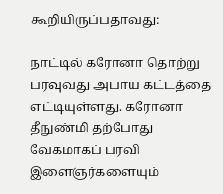கூறியிருப்பதாவது:

நாட்டில் கரோனா தொற்று பரவுவது அபாய கட்டத்தை எட்டியுள்ளது. கரோனா தீநுண்மி தற்போது வேகமாகப் பரவி இளைஞர்களையும்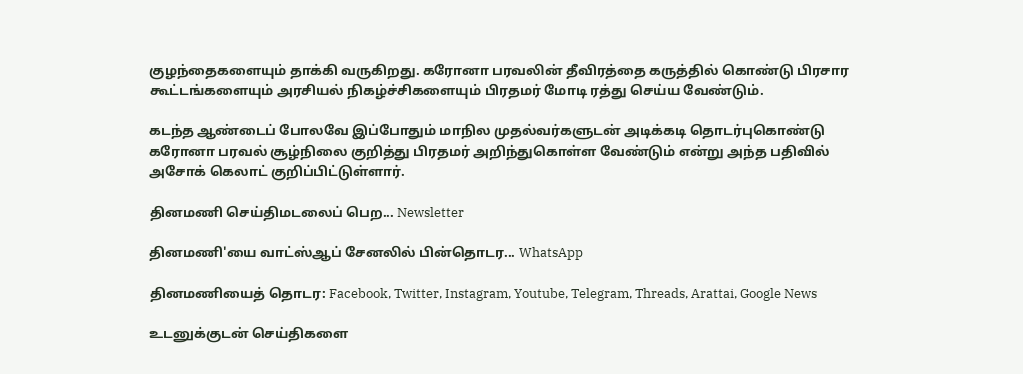குழந்தைகளையும் தாக்கி வருகிறது. கரோனா பரவலின் தீவிரத்தை கருத்தில் கொண்டு பிரசார கூட்டங்களையும் அரசியல் நிகழ்ச்சிகளையும் பிரதமர் மோடி ரத்து செய்ய வேண்டும்.

கடந்த ஆண்டைப் போலவே இப்போதும் மாநில முதல்வர்களுடன் அடிக்கடி தொடர்புகொண்டு கரோனா பரவல் சூழ்நிலை குறித்து பிரதமர் அறிந்துகொள்ள வேண்டும் என்று அந்த பதிவில் அசோக் கெலாட் குறிப்பிட்டுள்ளார்.

தினமணி செய்திமடலைப் பெற... Newsletter

தினமணி'யை வாட்ஸ்ஆப் சேனலில் பின்தொடர... WhatsApp

தினமணியைத் தொடர: Facebook, Twitter, Instagram, Youtube, Telegram, Threads, Arattai, Google News

உடனுக்குடன் செய்திகளை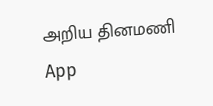அறிய தினமணி App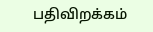பதிவிறக்கம்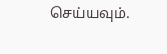செய்யவும்.